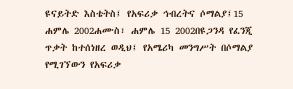ዩናይትድ እስቴትስ፤ የአፍሪቃ ኅብረትና ሶማልያ፤15 ሐምሌ 2002ሐሙስ፣ ሐምሌ 15 2002በዩጋንዳ የፈንጂ ጥቃት ከተሰነዘረ ወዲህ፤ የአሜሪካ መንግሥት በሶማልያ የሚገኘውን የአፍሪቃ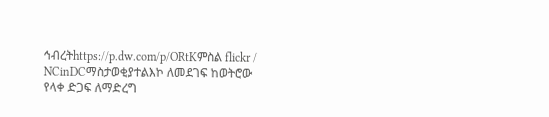ኅብረትhttps://p.dw.com/p/ORtKምስል flickr / NCinDCማስታወቂያተልእኮ ለመደገፍ ከወትሮው የላቀ ድጋፍ ለማድረግ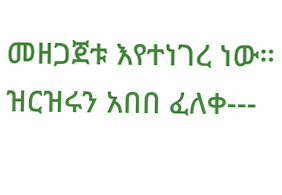መዘጋጀቱ እየተነገረ ነው። ዝርዝሩን አበበ ፈለቀ---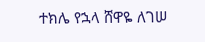ተክሌ የኋላ ሸዋዬ ለገሠ